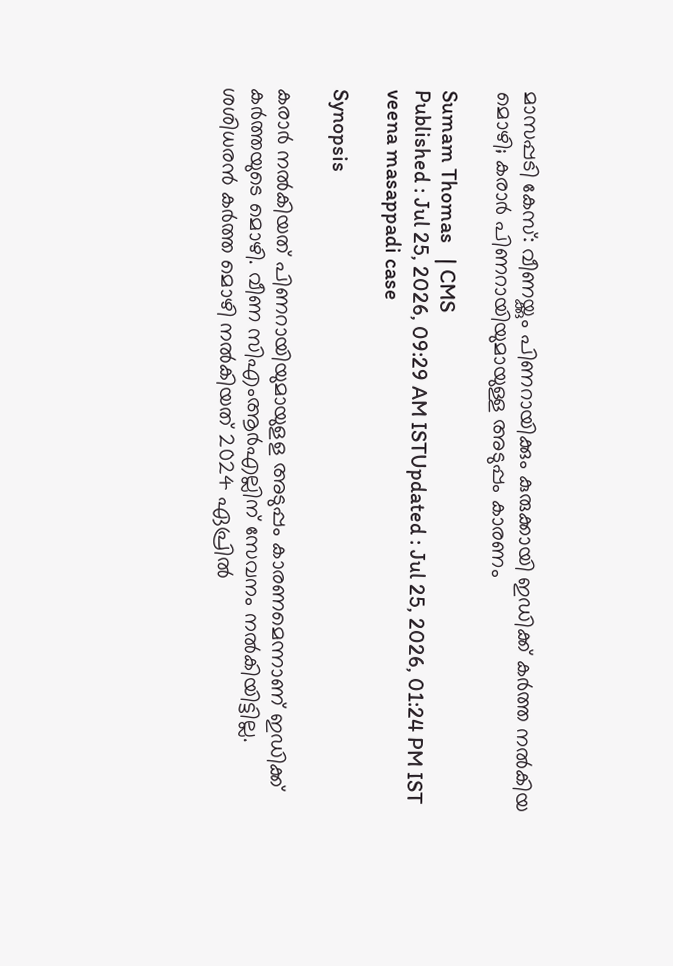മാസപ്പടി കേസ്: വീണയ്ക്കും പിണറാ‌യിക്കും കുരുക്കായി ഇഡിക്ക് കര്‍ത്ത നൽകിയ മൊഴി; കരാ‍ര്‍ പിണറായിയുമായുള്ള അടുപ്പം കാരണം

Sumam Thomas   | CMS
Published : Jul 25, 2026, 09:29 AM ISTUpdated : Jul 25, 2026, 01:24 PM IST
veena masappadi case

Synopsis

കരാര്‍ നൽകിയത് പിണറായിയുമായുളള അടുപ്പം കാരണമെന്നാണ് ഇഡിക്ക് കർത്തയുടെ മൊഴി. വീണ സിഎംആർഎല്ലിന് സേവനം നൽകിയിട്ടില്ല. ശശിധരൻ കർത്ത മൊഴി നൽകിയത് 2024 ഏപ്രിൽ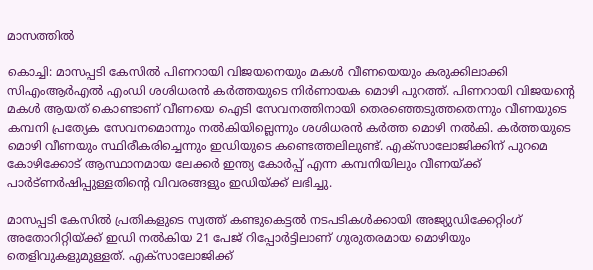മാസത്തിൽ

കൊച്ചി: മാസപ്പടി കേസിൽ പിണറായി വിജയനെയും മകൾ വീണയെയും കരുക്കിലാക്കി സിഎംആർഎൽ എംഡി ശശിധരൻ കർത്തയുടെ നിർണായക മൊഴി പുറത്ത്. പിണറായി വിജയന്‍റെ മകൾ ആയത് കൊണ്ടാണ് വീണയെ ഐടി സേവനത്തിനായി തെരഞ്ഞെടുത്തതെന്നും വീണയുടെ കമ്പനി പ്രത്യേക സേവനമൊന്നും നൽകിയില്ലെന്നും ശശിധരൻ കർത്ത മൊഴി നൽകി. കർത്തയുടെ മൊഴി വീണയും സ്ഥിരീകരിച്ചെന്നും ഇഡിയുടെ കണ്ടെത്തലിലുണ്ട്. എക്സാലോജിക്കിന് പുറമെ കോഴിക്കോട് ആസ്ഥാനമായ ലേക്കർ ഇന്ത്യ കോർപ്പ് എന്ന കമ്പനിയിലും വീണയ്ക്ക് പാർട്ണർഷിപ്പുള്ളതിന്‍റെ വിവരങ്ങളും ഇഡിയ്ക്ക് ലഭിച്ചു.

മാസപ്പടി കേസിൽ പ്രതികളുടെ സ്വത്ത് കണ്ടുകെട്ടൽ നടപടികൾക്കായി അജ്യുഡിക്കേറ്റിംഗ് അതോറിറ്റിയ്ക്ക് ഇഡി നൽകിയ 21 പേജ് റിപ്പോർട്ടിലാണ് ഗുരുതരമായ മൊഴിയും തെളിവുകളുമുള്ളത്. എക്സാലോജിക്ക്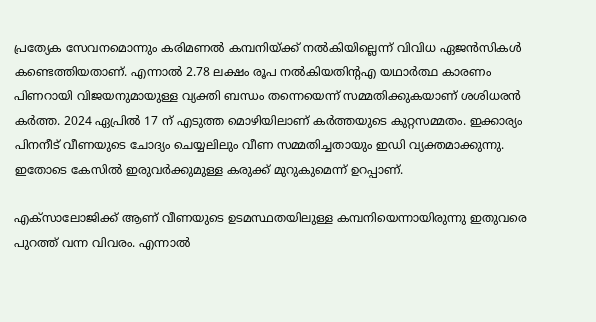പ്രത്യേക സേവനമൊന്നും കരിമണൽ കമ്പനിയ്ക്ക് നൽകിയില്ലെന്ന് വിവിധ ഏജൻസികൾ കണ്ടെത്തിയതാണ്. എന്നാൽ 2.78 ലക്ഷം രൂപ നൽകിയതിന്‍റഎ യഥാർത്ഥ കാരണം പിണറായി വിജയനുമായുള്ള വ്യക്തി ബന്ധം തന്നെയെന്ന് സമ്മതിക്കുകയാണ് ശശിധരൻ കർത്ത. 2024 ഏപ്രിൽ 17 ന് എടുത്ത മൊഴിയിലാണ് കർത്തയുടെ കുറ്റസമ്മതം. ഇക്കാര്യം പിനനീട് വീണയുടെ ചോദ്യം ചെയ്യലിലും വീണ സമ്മതിച്ചതായും ഇഡി വ്യക്തമാക്കുന്നു. ഇതോടെ കേസിൽ ഇരുവർക്കുമുള്ള കരുക്ക് മുറുകുമെന്ന് ഉറപ്പാണ്.

എക്സാലോജിക്ക് ആണ് വീണയുടെ ഉടമസ്ഥതയിലുള്ള കമ്പനിയെന്നായിരുന്നു ഇതുവരെ പുറത്ത് വന്ന വിവരം. എന്നാൽ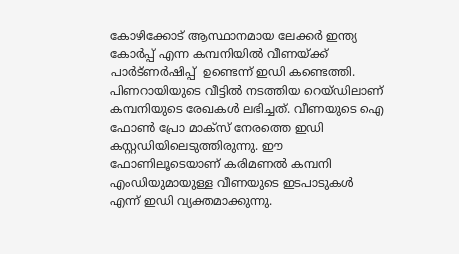കോഴിക്കോട് ആസ്ഥാനമായ ലേക്കർ ഇന്ത്യ കോർപ്പ് എന്ന കമ്പനിയിൽ വീണയ്ക്ക് പാർട്ണര്‍ഷിപ്പ്  ഉണ്ടെന്ന് ഇഡി കണ്ടെത്തി. പിണറായിയുടെ വീട്ടിൽ നടത്തിയ റെയ്ഡിലാണ് കമ്പനിയുടെ രേഖകൾ ലഭിച്ചത്. വീണയുടെ ഐ ഫോൺ പ്രോ മാക്സ് നേരത്തെ ഇഡി കസ്റ്റഡിയിലെടുത്തിരുന്നു. ഈ ഫോണിലൂടെയാണ് കരിമണൽ കമ്പനി എംഡിയുമായുള്ള വീണയുടെ ഇടപാടുകൾ എന്ന് ഇഡി വ്യക്തമാക്കുന്നു.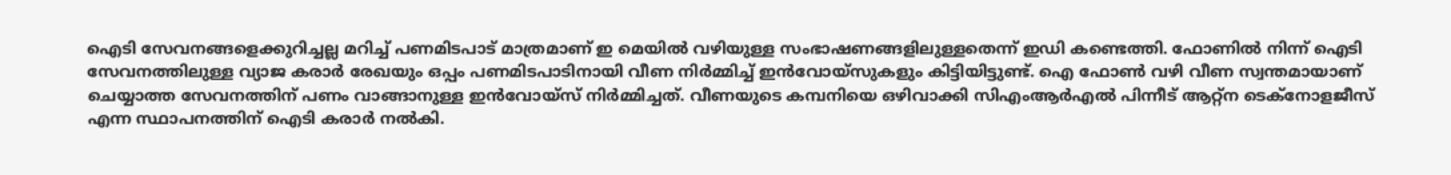ഐടി സേവനങ്ങളെക്കുറിച്ചല്ല മറിച്ച് പണമിടപാട് മാത്രമാണ് ഇ മെയിൽ വഴിയുള്ള സംഭാഷണങ്ങളിലുള്ളതെന്ന് ഇഡി കണ്ടെത്തി. ഫോണിൽ നിന്ന് ഐടി സേവനത്തിലുള്ള വ്യാജ കരാർ രേഖയും ഒപ്പം പണമിടപാടിനായി വീണ നിർമ്മിച്ച് ഇൻവോയ്സുകളും കിട്ടിയിട്ടുണ്ട്. ഐ ഫോൺ വഴി വീണ സ്വന്തമായാണ് ചെയ്യാത്ത സേവനത്തിന് പണം വാങ്ങാനുള്ള ഇൻവോയ്സ് നിർമ്മിച്ചത്. വീണയുടെ കമ്പനിയെ ഒഴിവാക്കി സിഎംആർഎൽ പിന്നീട് ആറ്റ്ന ടെക്നോളജീസ് എന്ന സ്ഥാപനത്തിന് ഐടി കരാർ നൽകി.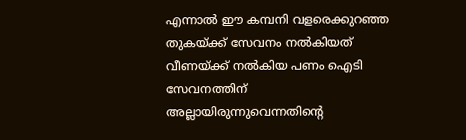എന്നാൽ ഈ കമ്പനി വളരെക്കുറഞ്ഞ തുകയ്ക്ക് സേവനം നൽകിയത് വീണയ്ക്ക് നൽകിയ പണം ഐടി സേവനത്തിന് അല്ലായിരുന്നുവെന്നതിന്‍റെ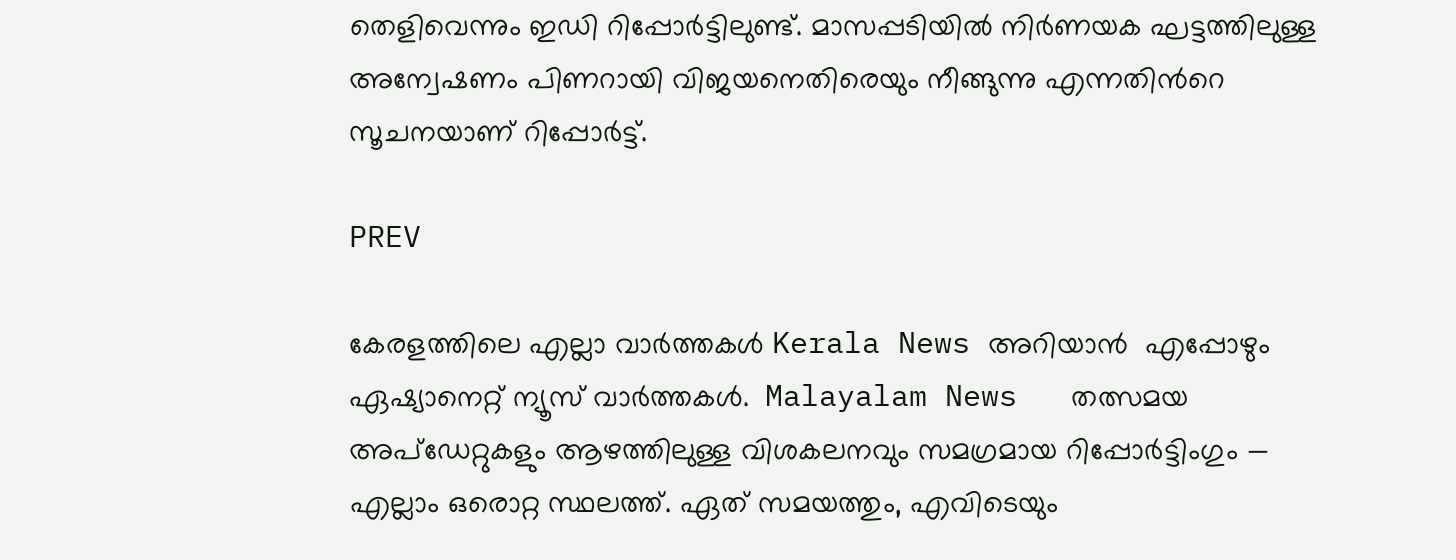തെളിവെന്നും ഇഡി റിപ്പോർട്ടിലുണ്ട്. മാസപ്പടിയിൽ നി‍ർണയക ഘട്ടത്തിലുള്ള അന്വേഷണം പിണറായി വിജയനെതിരെയും നീങ്ങുന്നു എന്നതിന്‍റെ സൂചനയാണ് റിപ്പോർട്ട്.

PREV

കേരളത്തിലെ എല്ലാ വാർത്തകൾ Kerala News അറിയാൻ  എപ്പോഴും ഏഷ്യാനെറ്റ് ന്യൂസ് വാർത്തകൾ.  Malayalam News   തത്സമയ അപ്‌ഡേറ്റുകളും ആഴത്തിലുള്ള വിശകലനവും സമഗ്രമായ റിപ്പോർട്ടിംഗും — എല്ലാം ഒരൊറ്റ സ്ഥലത്ത്. ഏത് സമയത്തും, എവിടെയും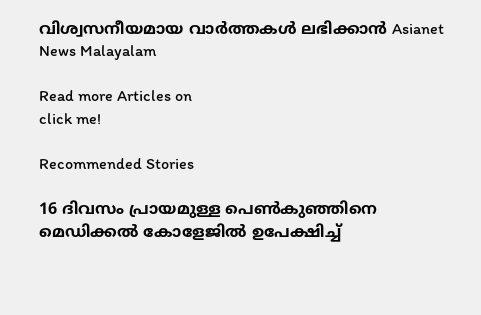വിശ്വസനീയമായ വാർത്തകൾ ലഭിക്കാൻ Asianet News Malayalam

Read more Articles on
click me!

Recommended Stories

16 ദിവസം പ്രായമുള്ള പെൺകുഞ്ഞിനെ മെഡിക്കൽ കോളേജിൽ ഉപേക്ഷിച്ച്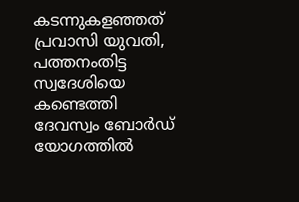കടന്നുകളഞ്ഞത് പ്രവാസി യുവതി, പത്തനംതിട്ട സ്വദേശിയെ കണ്ടെത്തി
ദേവസ്വം ബോർഡ് യോഗത്തിൽ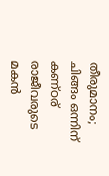തീരുമാനം; ചിങ്ങം ഒന്നിന് കണ്ഠര് രാജീവരുടെ മകൻ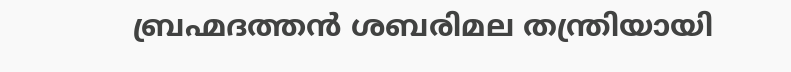ബ്രഹ്മദത്തൻ ശബരിമല തന്ത്രിയായി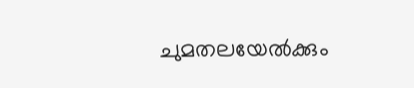ചുമതലയേൽക്കും